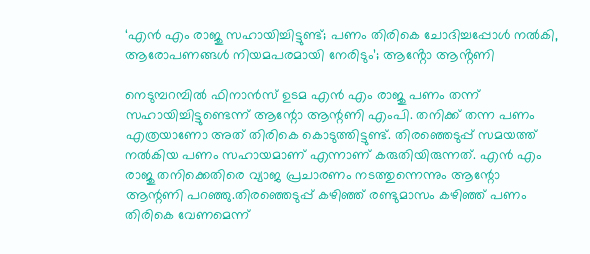‘എൻ എം രാജു സഹായിച്ചിട്ടുണ്ട്; പണം തിരികെ ചോദിച്ചപ്പോൾ‌ നൽകി, ആരോപണങ്ങൾ‌ നിയമപരമായി നേരിടും’; ആൻ്റോ ആൻ്റണി

നെടുമ്പറമ്പിൽ ഫിനാൻസ് ഉടമ എൻ എം രാജു പണം തന്ന് സഹായിച്ചിട്ടുണ്ടെന്ന് ആന്റോ ആന്റണി എംപി. തനിക്ക് തന്ന പണം എത്രയാണോ അത് തിരികെ കൊടുത്തിട്ടുണ്ട്. തിരഞ്ഞെടുപ്പ് സമയത്ത് നൽകിയ പണം സഹായമാണ് എന്നാണ് കരുതിയിരുന്നത്. എൻ എം രാജു തനിക്കെതിരെ വ്യാജ പ്രചാരണം നടത്തുന്നെന്നും ആന്റോ ആന്റണി പറഞ്ഞു.തിരഞ്ഞെടുപ്പ് കഴിഞ്ഞ് രണ്ടുമാസം കഴിഞ്ഞ് പണം തിരികെ വേണമെന്ന്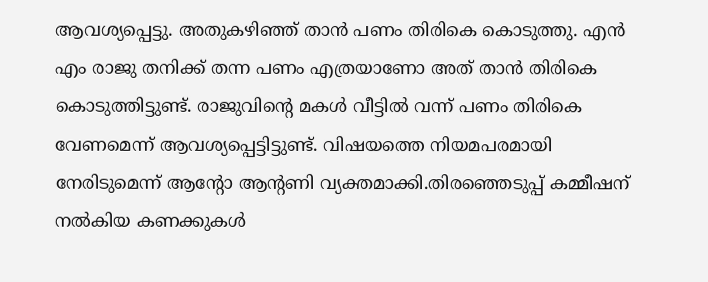ആവശ്യപ്പെട്ടു. അതുകഴിഞ്ഞ് താൻ പണം തിരികെ കൊടുത്തു. എൻ എം രാജു തനിക്ക് തന്ന പണം എത്രയാണോ അത് താൻ തിരികെ കൊടുത്തിട്ടുണ്ട്. രാജുവിന്റെ മകൾ വീട്ടിൽ വന്ന് പണം തിരികെ വേണമെന്ന് ആവശ്യപ്പെട്ടിട്ടുണ്ട്. വിഷയത്തെ നിയമപരമായി നേരിടുമെന്ന് ആൻ്റോ ആൻ്റണി വ്യക്തമാക്കി.തിരഞ്ഞെടുപ്പ് കമ്മീഷന് നൽകിയ കണക്കുകൾ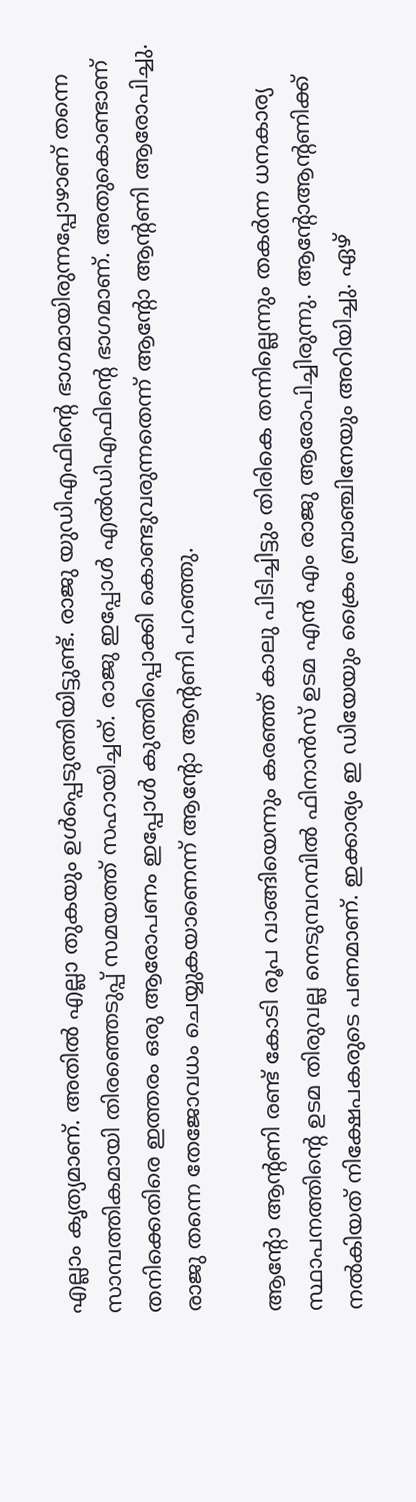എല്ലാം കൃത്യമാണ്. അതിൽ എല്ലാ തുകയും ഉൾപ്പെടുത്തിയിട്ടുണ്ട്. രാജു യുഡിഎഫിന്റെ ഭാഗമായിരുന്നപ്പോഴാണ് തന്നെ സാമ്പത്തികമായി തിരഞ്ഞെടുപ്പ് സമയത്ത് സഹായിച്ചത്. രാജു ഇപ്പോൾ എൽഡിഎഫിന്റെ ഭാഗമാണ്. അതുകൊണ്ടാണ് തനിക്കെതിരെ ഇത്തരം ഒരു ആരോപണം ഇപ്പോൾ കുത്തിപ്പൊക്കി കൊണ്ടുവരുന്നതെന്ന് ആന്റോ ആന്റണി ആരോപിച്ചു. രാജു തന്നെ തേജോവധം ചെയ്യുകയാണെന്ന് ആൻ്റോ ആൻ്റണി പറഞ്ഞു.

ആന്റോ ആന്റണി രണ്ട് കോടി രൂപ വാങ്ങിയെന്നും കരഞ്ഞ് കാലു പിടിച്ചിട്ടും തിരികെ തന്നില്ലെന്നും തകർന്ന ധനകാര്യ സ്ഥാപനത്തിന്റെ ഉടമ തിരുവല്ല നെടുമ്പറമ്പിൽ ഫിനാൻസ് ഉടമ എൻ എം രാജു ആരോപിച്ചിരുന്നു. ആന്റോആന്റണിക്ക് നൽകിയത് നിക്ഷേപകരുടെ പണമാണ്. ഇക്കാര്യം ഇ ഡിയേയും ക്രൈം ബ്രാഞ്ചിനേയും അറിയിച്ചു. ഏഴ്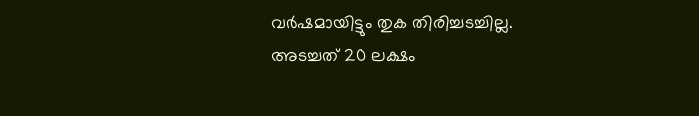വർഷമായിട്ടും തുക തിരിച്ചടച്ചില്ല. അടച്ചത് 20 ലക്ഷം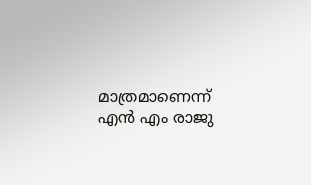മാത്രമാണെന്ന് എൻ എം രാജു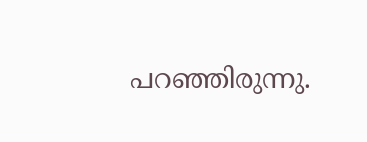പറഞ്ഞിരുന്നു.